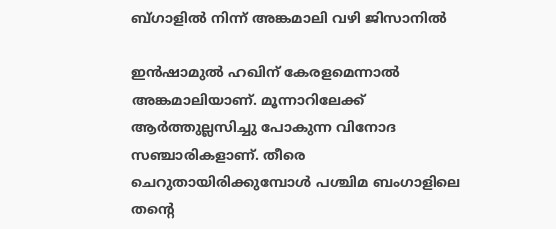ബ്ഗാളിൽ നിന്ന് അങ്കമാലി വഴി ജിസാനിൽ

ഇൻഷാമുൽ ഹഖിന് കേരളമെന്നാൽ അങ്കമാലിയാണ്. മൂന്നാറിലേക്ക് ആർത്തുല്ലസിച്ചു പോകുന്ന വിനോദ സഞ്ചാരികളാണ്. തീരെ ചെറുതായിരിക്കുമ്പോൾ പശ്ചിമ ബംഗാളിലെ തന്റെ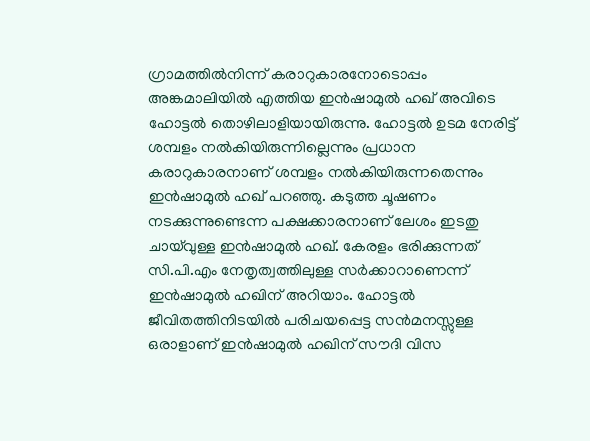ഗ്രാമത്തിൽനിന്ന് കരാറുകാരനോടൊപ്പം അങ്കമാലിയിൽ എത്തിയ ഇൻഷാമുൽ ഹഖ് അവിടെ ഹോട്ടൽ തൊഴിലാളിയായിരുന്നു. ഹോട്ടൽ ഉടമ നേരിട്ട് ശമ്പളം നൽകിയിരുന്നില്ലെന്നും പ്രധാന കരാറുകാരനാണ് ശമ്പളം നൽകിയിരുന്നതെന്നും ഇൻഷാമുൽ ഹഖ് പറഞ്ഞു. കടുത്ത ചൂഷണം നടക്കുന്നുണ്ടെന്ന പക്ഷക്കാരനാണ് ലേശം ഇടതു ചായ്‌വുള്ള ഇൻഷാമുൽ ഹഖ്. കേരളം ഭരിക്കുന്നത് സി.പി.എം നേതൃത്വത്തിലുള്ള സർക്കാറാണെന്ന് ഇൻഷാമുൽ ഹഖിന് അറിയാം. ഹോട്ടൽ ജീവിതത്തിനിടയിൽ പരിചയപ്പെട്ട സൻമനസ്സുള്ള ഒരാളാണ് ഇൻഷാമുൽ ഹഖിന് സൗദി വിസ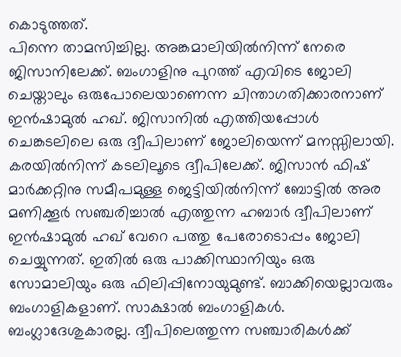കൊടുത്തത്.
പിന്നെ താമസിച്ചില്ല. അങ്കമാലിയിൽനിന്ന് നേരെ ജിസാനിലേക്ക്. ബംഗാളിനു പുറത്ത് എവിടെ ജോലി ചെയ്താലും ഒരുപോലെയാണെന്ന ചിന്താഗതിക്കാരനാണ് ഇൻഷാമുൽ ഹഖ്. ജിസാനിൽ എത്തിയപ്പോൾ ചെങ്കടലിലെ ഒരു ദ്വീപിലാണ് ജോലിയെന്ന് മനസ്സിലായി.  കരയിൽനിന്ന് കടലിലൂടെ ദ്വീപിലേക്ക്. ജിസാൻ ഫിഷ് മാർക്കറ്റിനു സമീപമുള്ള ജെട്ടിയിൽനിന്ന് ബോട്ടിൽ അര മണിക്കൂർ സഞ്ചരിച്ചാൽ എത്തുന്ന ഹബാർ ദ്വീപിലാണ് ഇൻഷാമുൽ ഹഖ് വേറെ പത്തു പേരോടൊപ്പം ജോലി ചെയ്യുന്നത്. ഇതിൽ ഒരു പാക്കിസ്ഥാനിയും ഒരു സോമാലിയും ഒരു ഫിലിപ്പിനോയുമുണ്ട്. ബാക്കിയെല്ലാവരും ബംഗാളികളാണ്. സാക്ഷാൽ ബംഗാളികൾ. ബംഗ്ലാദേശുകാരല്ല. ദ്വീപിലെത്തുന്ന സഞ്ചാരികൾക്ക്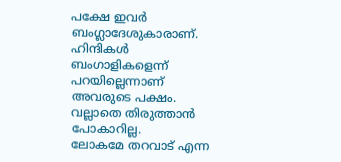പക്ഷേ ഇവർ ബംഗ്ലാദേശുകാരാണ്. ഹിന്ദികൾ ബംഗാളികളെന്ന് പറയില്ലെന്നാണ് അവരുടെ പക്ഷം. വല്ലാതെ തിരുത്താൻ പോകാറില്ല.
ലോകമേ തറവാട് എന്ന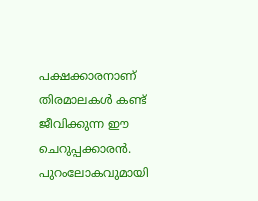പക്ഷക്കാരനാണ് തിരമാലകൾ കണ്ട് ജീവിക്കുന്ന ഈ ചെറുപ്പക്കാരൻ. പുറംലോകവുമായി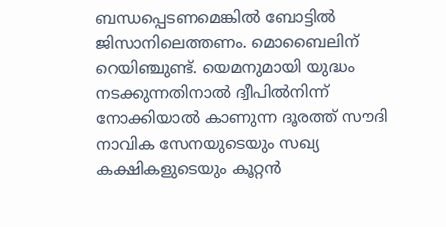ബന്ധപ്പെടണമെങ്കിൽ ബോട്ടിൽ ജിസാനിലെത്തണം. മൊബൈലിന് റെയിഞ്ചുണ്ട്. യെമനുമായി യുദ്ധം നടക്കുന്നതിനാൽ ദ്വീപിൽനിന്ന് നോക്കിയാൽ കാണുന്ന ദൂരത്ത് സൗദി നാവിക സേനയുടെയും സഖ്യ കക്ഷികളുടെയും കൂറ്റൻ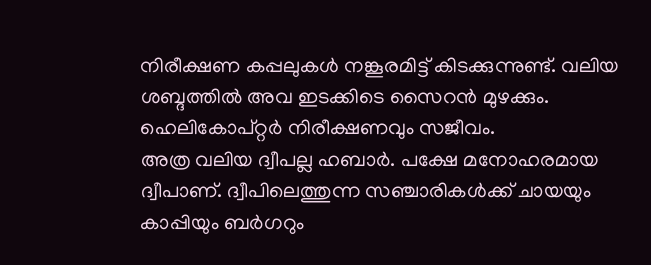നിരീക്ഷണ കപ്പലുകൾ നങ്കൂരമിട്ട് കിടക്കുന്നുണ്ട്. വലിയ ശബ്ദത്തിൽ അവ ഇടക്കിടെ സൈറൻ മുഴക്കും. ഹെലികോപ്റ്റർ നിരീക്ഷണവും സജീവം.
അത്ര വലിയ ദ്വീപല്ല ഹബാർ. പക്ഷേ മനോഹരമായ ദ്വീപാണ്. ദ്വീപിലെത്തുന്ന സഞ്ചാരികൾക്ക് ചായയും കാപ്പിയും ബർഗറും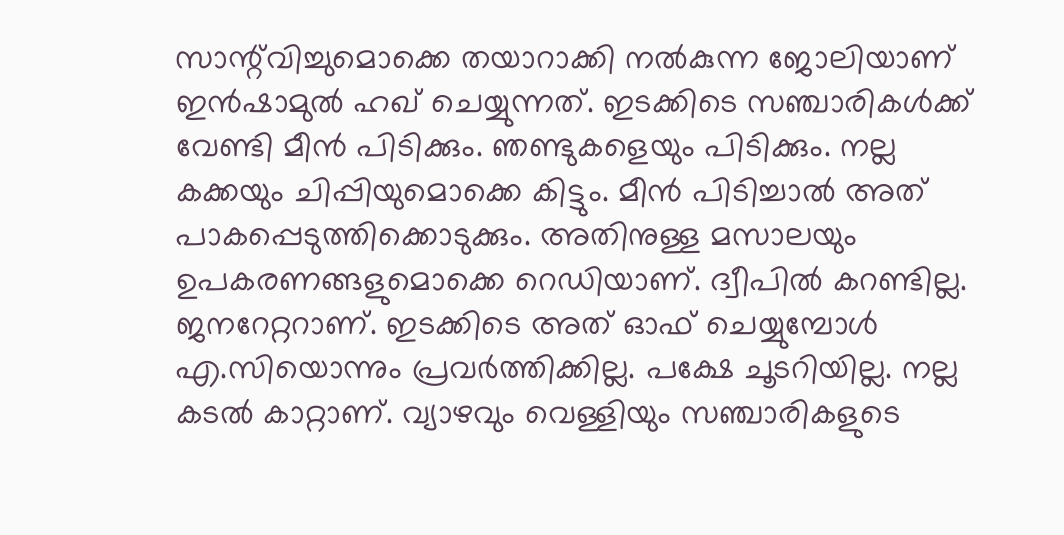സാന്റ്‌വിച്ചുമൊക്കെ തയാറാക്കി നൽകുന്ന ജോലിയാണ് ഇൻഷാമുൽ ഹഖ് ചെയ്യുന്നത്. ഇടക്കിടെ സഞ്ചാരികൾക്ക് വേണ്ടി മീൻ പിടിക്കും. ഞണ്ടുകളെയും പിടിക്കും. നല്ല കക്കയും ചിപ്പിയുമൊക്കെ കിട്ടും. മീൻ പിടിച്ചാൽ അത് പാകപ്പെടുത്തിക്കൊടുക്കും. അതിനുള്ള മസാലയും ഉപകരണങ്ങളുമൊക്കെ റെഡിയാണ്. ദ്വീപിൽ കറണ്ടില്ല. ജനറേറ്ററാണ്. ഇടക്കിടെ അത് ഓഫ് ചെയ്യുമ്പോൾ എ.സിയൊന്നും പ്രവർത്തിക്കില്ല. പക്ഷേ ചൂടറിയില്ല. നല്ല കടൽ കാറ്റാണ്. വ്യാഴവും വെള്ളിയും സഞ്ചാരികളുടെ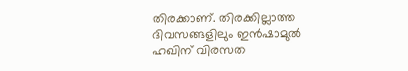തിരക്കാണ്. തിരക്കില്ലാത്ത ദിവസങ്ങളിലും ഇൻഷാമുൽ ഹഖിന് വിരസത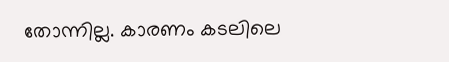തോന്നില്ല. കാരണം കടലിലെ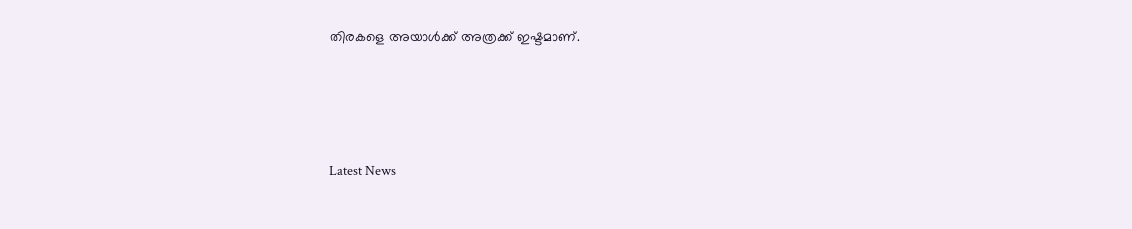തിരകളെ അയാൾക്ക് അത്രക്ക് ഇഷ്ടമാണ്.




Latest News